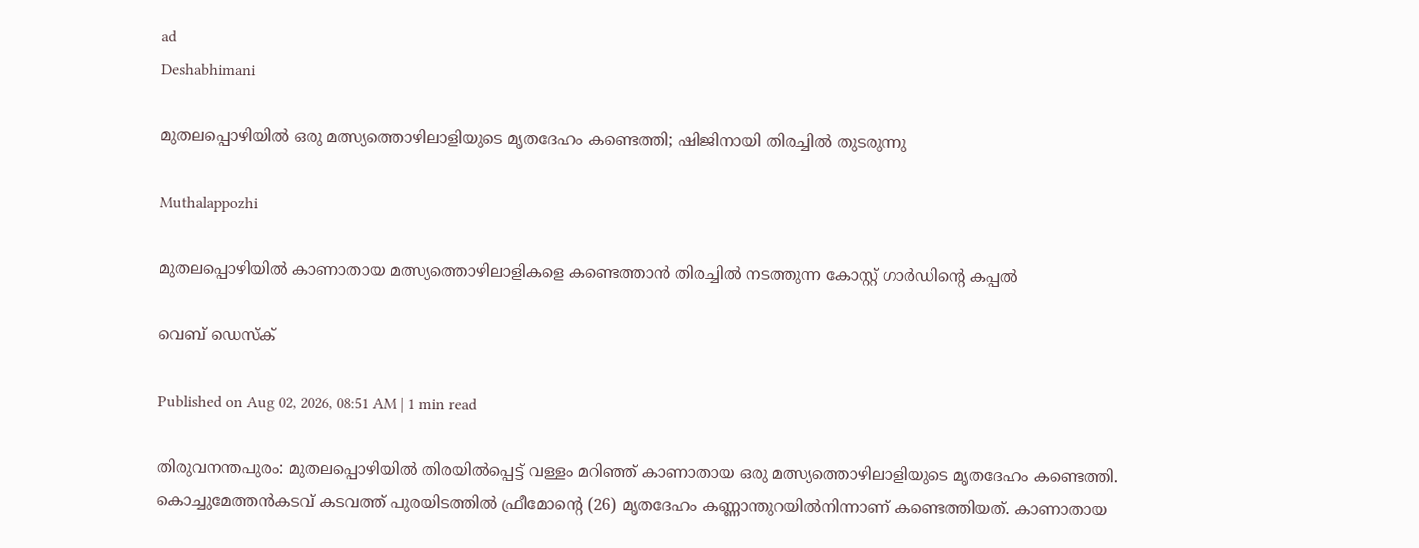ad
Deshabhimani

മുതലപ്പൊഴിയിൽ ഒരു മത്സ്യത്തൊഴിലാളിയുടെ മൃതദേഹം കണ്ടെത്തി; ഷിജിനായി തിരച്ചിൽ തുടരുന്നു

Muthalappozhi

മുതലപ്പൊഴിയിൽ കാണാതായ മത്സ്യത്തൊഴിലാളികളെ കണ്ടെത്താൻ തിരച്ചിൽ നടത്തുന്ന കോസ്റ്റ് ഗാർഡിന്റെ കപ്പൽ

വെബ് ഡെസ്ക്

Published on Aug 02, 2026, 08:51 AM | 1 min read

തിരുവനന്തപുരം: മുതലപ്പൊഴിയിൽ തിരയിൽപ്പെട്ട് വള്ളം മറിഞ്ഞ് കാണാതായ ഒരു മത്സ്യത്തൊഴിലാളിയുടെ മൃതദേഹം കണ്ടെത്തി. കൊച്ചുമേത്തൻകടവ് കടവത്ത് പുരയിടത്തിൽ ഫ്രീമോന്റെ (26) മൃതദേഹം കണ്ണാന്തുറയിൽനിന്നാണ് കണ്ടെത്തിയത്. കാണാതായ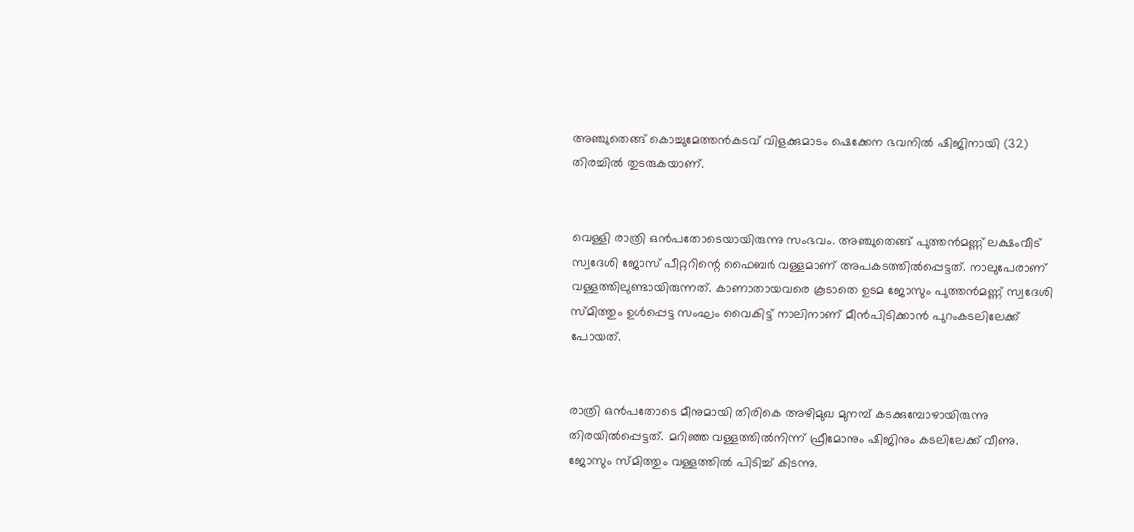അഞ്ചുതെങ്ങ്‌ കൊച്ചുമേത്തൻകടവ് വിളക്കുമാടം ഷെക്കേന ഭവനിൽ ഷിജിനായി (32) തിരച്ചിൽ തുടരുകയാണ്.


വെള്ളി രാത്രി ഒൻപതോടെയായിരുന്നു സംഭവം. അഞ്ചുതെങ്ങ് പുത്തൻമണ്ണ് ലക്ഷംവീട് സ്വദേശി ജോസ് പീറ്ററിന്റെ ഫൈബർ വള്ളമാണ് അപകടത്തിൽപ്പെട്ടത്. നാലുപേരാണ് വള്ളത്തിലുണ്ടായിരുന്നത്. കാണാതായവരെ കൂടാതെ ഉടമ ജോസും പുത്തൻമണ്ണ് സ്വദേശി സ്മിത്തും ഉൾപ്പെട്ട സംഘം വൈകിട്ട് നാലിനാണ് മീൻപിടിക്കാൻ പുറംകടലിലേക്ക്‌ പോയത്.


രാത്രി ഒൻപതോടെ മീനുമായി തിരികെ അഴിമുഖ മുനമ്പ് കടക്കുമ്പോഴായിരുന്നു തിരയിൽപ്പെട്ടത്. മറിഞ്ഞ വള്ളത്തിൽനിന്ന് ഫ്രീമോനും ഷിജിനും കടലിലേക്ക്‌ വീണു. ജോസും സ്മിത്തും വള്ളത്തിൽ പിടിച്ച് കിടന്നു.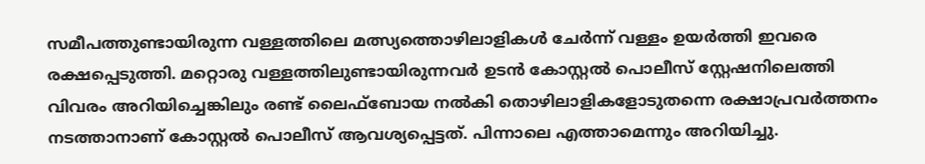സമീപത്തുണ്ടായിരുന്ന വള്ളത്തിലെ മത്സ്യത്തൊഴിലാളികൾ ചേർന്ന് വള്ളം ഉയർത്തി ഇവരെ രക്ഷപ്പെടുത്തി. മറ്റൊരു വള്ളത്തിലുണ്ടായിരുന്നവർ ഉടൻ കോസ്റ്റൽ പൊലീസ് സ്റ്റേഷനിലെത്തി വിവരം അറിയിച്ചെങ്കിലും രണ്ട് ലൈഫ്ബോയ നൽകി തൊഴിലാളികളോടുതന്നെ രക്ഷാപ്രവർത്തനം നടത്താനാണ്‌ കോസ്റ്റൽ പൊലീസ് ആവശ്യപ്പെട്ടത്‌. പിന്നാലെ എത്താമെന്നും അറിയിച്ചു.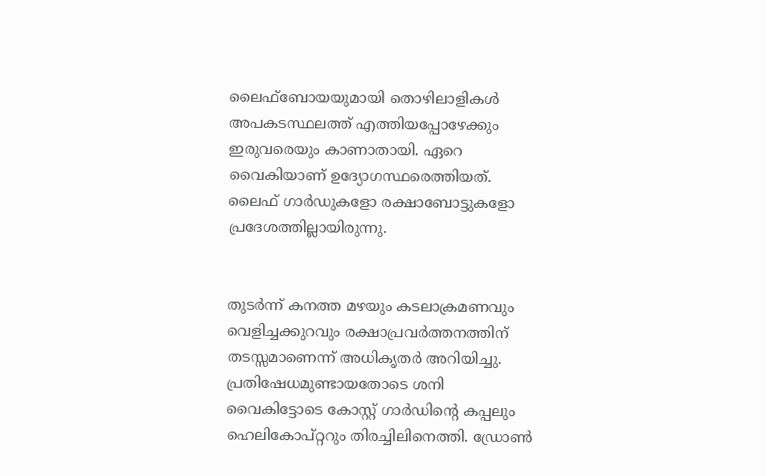ലൈഫ്ബോയയുമായി തൊഴിലാളികള്‍ അപകടസ്ഥലത്ത് എത്തിയപ്പോഴേക്കും ഇരുവരെയും കാണാതായി. ഏറെ വൈകിയാണ് ഉദ്യോഗസ്ഥരെത്തിയത്. ലൈഫ് ഗാർഡുകളോ രക്ഷാബോട്ടുകളോ പ്രദേശത്തില്ലായിരുന്നു.


തുടർന്ന്‌ കനത്ത മഴയും കടലാക്രമണവും വെളിച്ചക്കുറവും രക്ഷാപ്രവർത്തനത്തിന് തടസ്സമാണെന്ന് അധികൃതർ അറിയിച്ചു. പ്രതിഷേധമുണ്ടായതോടെ ശനി വൈകിട്ടോടെ കോസ്റ്റ് ഗാർഡിന്റെ കപ്പലും ഹെലികോപ്റ്ററും തിരച്ചിലിനെത്തി. ഡ്രോൺ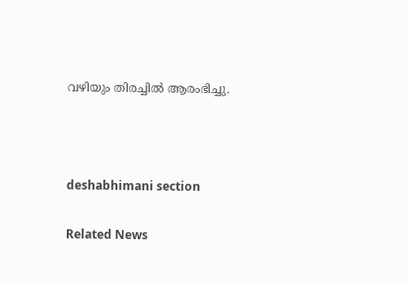വഴിയും തിരച്ചിൽ ആരംഭിച്ചു.



deshabhimani section

Related News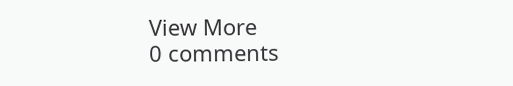View More
0 comments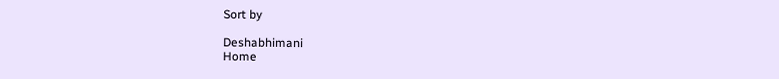Sort by

Deshabhimani
Home